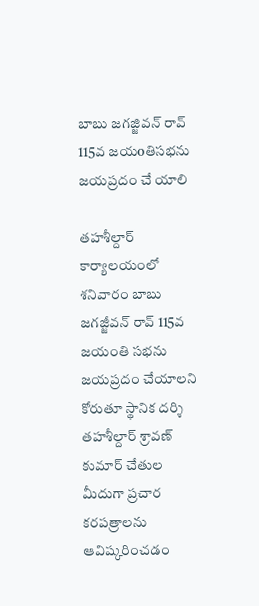బాబు జగజ్జివన్ రావ్ 115వ జయoతిసభను జయప్రదం చే యాలి

తహశీల్దార్ కార్యాలయంలో శనివారం బాబు జగజ్జీవన్ రావ్ 115వ జయంతి సభను జయప్రదం చేయాలని కోరుతూ స్థానిక దర్శి తహశీల్దార్ శ్రావణ్ కుమార్ చేతుల మీదుగా ప్రచార కరపత్రాలను ఆవిష్కరించడం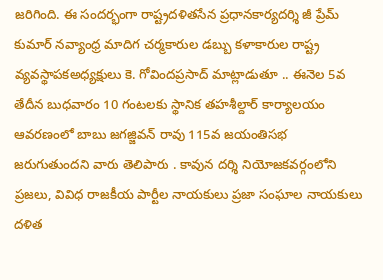జరిగింది. ఈ సందర్భంగా రాష్ట్రదళితసేన ప్రధానకార్యదర్శి జీ ప్రేమ్ కుమార్ నవ్యాంధ్ర మాదిగ చర్మకారుల డబ్బు కళాకారుల రాష్ట్ర వ్యవస్థాపకఅధ్యక్షులు కె. గోవిందప్రసాద్ మాట్లాడుతూ .. ఈనెల 5వ తేదీన బుధవారం 10 గంటలకు స్థానిక తహశీల్దార్ కార్యాలయం ఆవరణంలో బాబు జగజ్జివన్ రావు 115వ జయంతిసభ జరుగుతుందని వారు తెలిపారు . కావున దర్శి నియోజకవర్గంలోని ప్రజలు, వివిధ రాజకీయ పార్టీల నాయకులు ప్రజా సంఘాల నాయకులు దళిత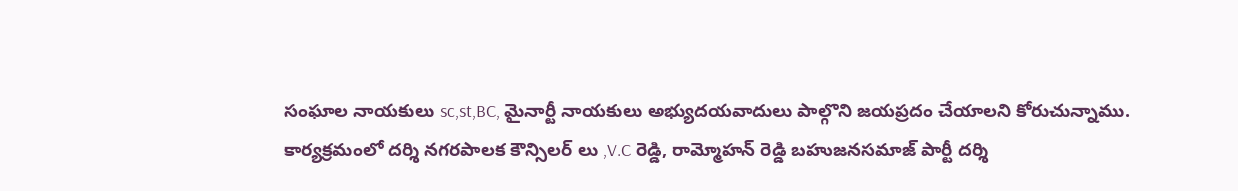సంఘాల నాయకులు sc,st,BC, మైనార్టీ నాయకులు అభ్యుదయవాదులు పాల్గొని జయప్రదం చేయాలని కోరుచున్నాము.
కార్యక్రమంలో దర్శి నగరపాలక కౌన్సిలర్ లు ,V.C రెడ్డి, రామ్మోహన్ రెడ్డి బహుజనసమాజ్ పార్టీ దర్శి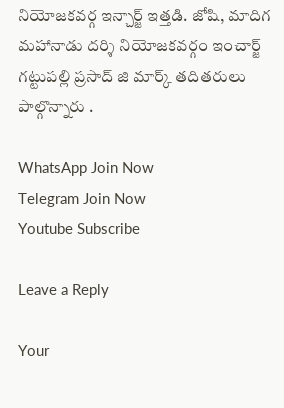నియోజకవర్గ ఇన్చార్జ్ ఇత్తడి. జోషి, మాదిగ మహానాడు దర్శి నియోజకవర్గం ఇంచార్జ్ గట్టుపల్లి ప్రసాద్ జి మార్క్ తదితరులు పాల్గొన్నారు .

WhatsApp Join Now
Telegram Join Now
Youtube Subscribe

Leave a Reply

Your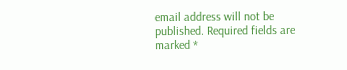email address will not be published. Required fields are marked *